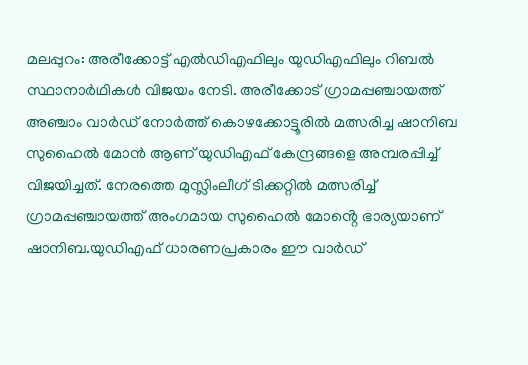മലപ്പുറം: അരീക്കോട്ട് എൽഡിഎഫിലും യുഡിഎഫിലും റിബൽ സ്ഥാനാർഥികൾ വിജയം നേടി. അരീക്കോട് ഗ്രാമപ്പഞ്ചായത്ത് അഞ്ചാം വാർഡ് നോർത്ത് കൊഴക്കോട്ടൂരിൽ മത്സരിച്ച ഷാനിബ സുഹൈൽ മോൻ ആണ് യുഡിഎഫ് കേന്ദ്രങ്ങളെ അമ്പരപ്പിച്ച് വിജയിച്ചത്. നേരത്തെ മുസ്ലിംലീഗ് ടിക്കറ്റിൽ മത്സരിച്ച് ഗ്രാമപ്പഞ്ചായത്ത് അംഗമായ സുഹൈൽ മോൻ്റെ ഭാര്യയാണ് ഷാനിബ.യുഡിഎഫ് ധാരണപ്രകാരം ഈ വാർഡ്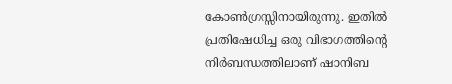കോൺഗ്രസ്സിനായിരുന്നു. ഇതിൽ പ്രതിഷേധിച്ച ഒരു വിഭാഗത്തിൻ്റെ നിർബന്ധത്തിലാണ് ഷാനിബ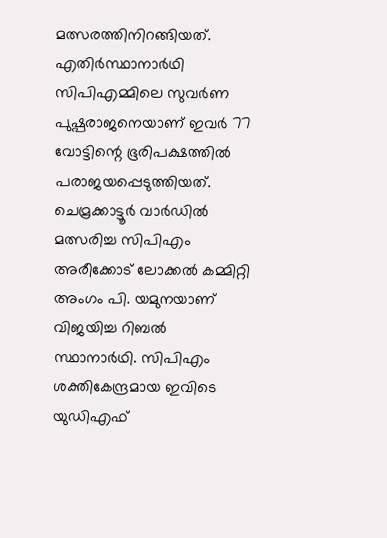മത്സരത്തിനിറങ്ങിയത്. എതിർസ്ഥാനാർഥി സിപിഎമ്മിലെ സുവർണ പുഷ്പരാജനെയാണ് ഇവർ 77 വോട്ടിന്റെ ഭൂരിപക്ഷത്തിൽ പരാജയപ്പെടുത്തിയത്.
ചെമ്രക്കാട്ടൂർ വാർഡിൽ മത്സരിച്ച സിപിഎം അരീക്കോട് ലോക്കൽ കമ്മിറ്റി അംഗം പി. യമുനയാണ് വിജയിച്ച റിബൽ സ്ഥാനാർഥി. സിപിഎം ശക്തികേന്ദ്രമായ ഇവിടെ യുഡിഎഫ്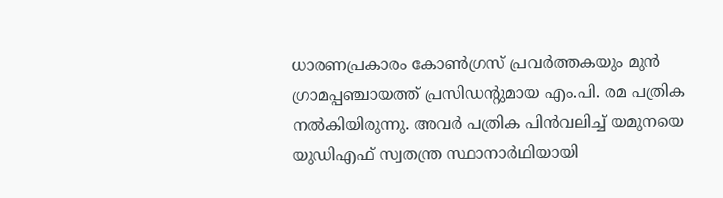ധാരണപ്രകാരം കോൺഗ്രസ് പ്രവർത്തകയും മുൻ ഗ്രാമപ്പഞ്ചായത്ത് പ്രസിഡന്റുമായ എം.പി. രമ പത്രിക നൽകിയിരുന്നു. അവർ പത്രിക പിൻവലിച്ച് യമുനയെ യുഡിഎഫ് സ്വതന്ത്ര സ്ഥാനാർഥിയായി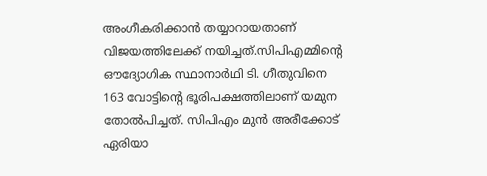അംഗീകരിക്കാൻ തയ്യാറായതാണ് വിജയത്തിലേക്ക് നയിച്ചത്.സിപിഎമ്മിന്റെ ഔദ്യോഗിക സ്ഥാനാർഥി ടി. ഗീതുവിനെ 163 വോട്ടിൻ്റെ ഭൂരിപക്ഷത്തിലാണ് യമുന തോൽപിച്ചത്. സിപിഎം മുൻ അരീക്കോട് ഏരിയാ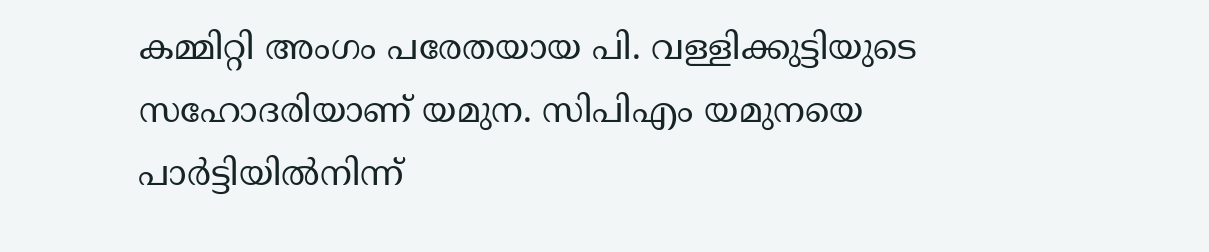കമ്മിറ്റി അംഗം പരേതയായ പി. വള്ളിക്കുട്ടിയുടെ സഹോദരിയാണ് യമുന. സിപിഎം യമുനയെ പാർട്ടിയിൽനിന്ന്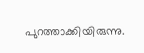പുറത്താക്കിയിരുന്നു.